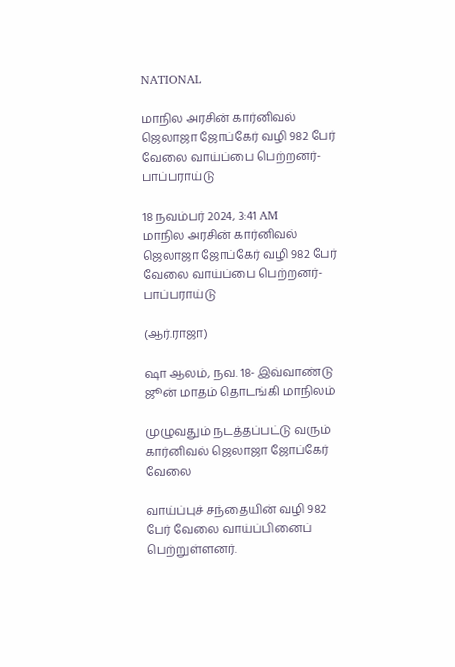NATIONAL

மாநில அரசின் கார்னிவல் ஜெலாஜா ஜோப்கேர் வழி 982 பேர் வேலை வாய்ப்பை பெற்றனர்- பாப்பராய்டு

18 நவம்பர் 2024, 3:41 AM
மாநில அரசின் கார்னிவல் ஜெலாஜா ஜோப்கேர் வழி 982 பேர் வேலை வாய்ப்பை பெற்றனர்- பாப்பராய்டு

(ஆர்.ராஜா)

ஷா ஆலம், நவ. 18- இவ்வாண்டு ஜூன் மாதம் தொடங்கி மாநிலம்

முழுவதும் நடத்தப்பட்டு வரும் கார்னிவல் ஜெலாஜா ஜோப்கேர் வேலை

வாய்ப்புச் சந்தையின் வழி 982 பேர் வேலை வாய்ப்பினைப் பெற்றுள்ளனர்.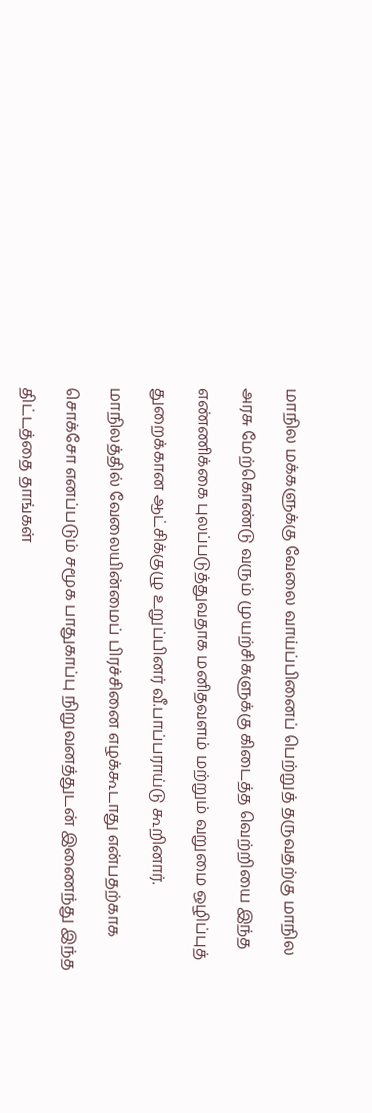மாநில மக்களுக்கு வேலை வாய்ப்பினைப் பெற்றுத் தருவதற்கு மாநில

அரசு மேற்கொண்டு வரும் முயற்சிகளுக்கு கிடைத்த வெற்றியை இந்த

எண்ணிக்கை புலப்படுத்துவதாக மனிதவளம் மற்றும் வறுமை ஒழிப்புத்

துறைக்கான ஆட்சிக்குழு உறுப்பினர் வீ.பாப்பராய்டு கூறினார்.

மாநிலத்தில் வேலையின்மைப் பிரச்சினை எழக்கூடாது என்பதற்காக

சொக்சோ எனப்படும் சமூக பாதுகாப்பு நிறுவனத்துடன் இணைந்து இந்த

திட்டத்தை தாங்கள்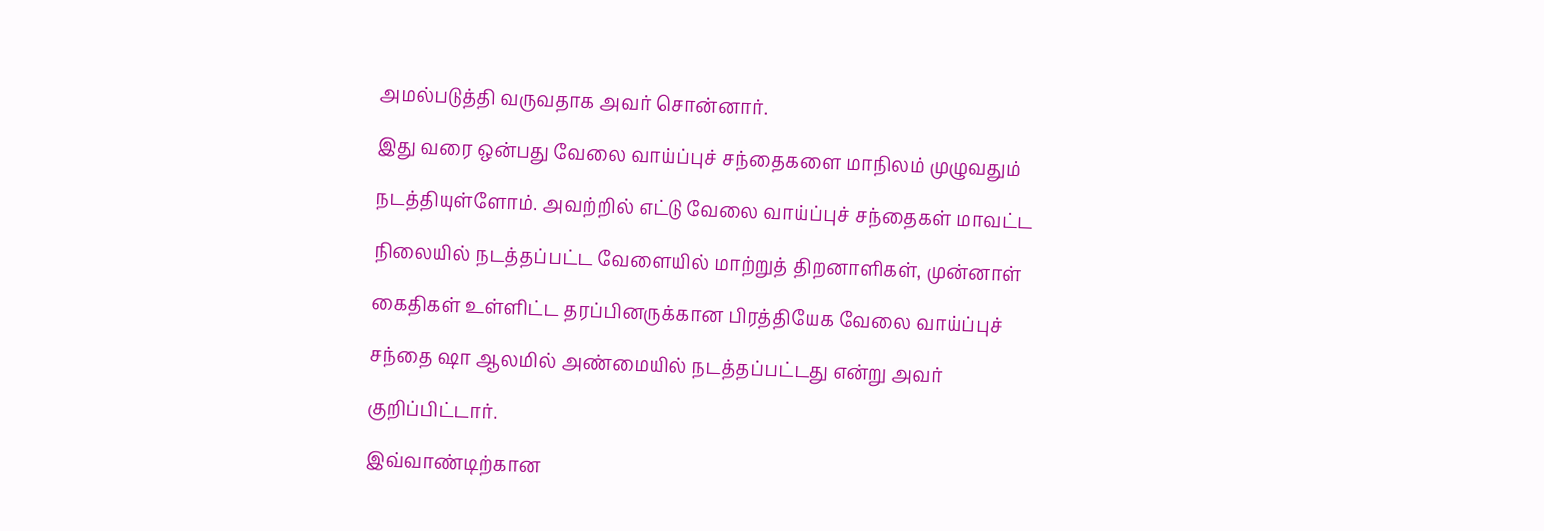அமல்படுத்தி வருவதாக அவர் சொன்னார்.

இது வரை ஒன்பது வேலை வாய்ப்புச் சந்தைகளை மாநிலம் முழுவதும்

நடத்தியுள்ளோம். அவற்றில் எட்டு வேலை வாய்ப்புச் சந்தைகள் மாவட்ட

நிலையில் நடத்தப்பட்ட வேளையில் மாற்றுத் திறனாளிகள், முன்னாள்

கைதிகள் உள்ளிட்ட தரப்பினருக்கான பிரத்தியேக வேலை வாய்ப்புச்

சந்தை ஷா ஆலமில் அண்மையில் நடத்தப்பட்டது என்று அவர்

குறிப்பிட்டார்.

இவ்வாண்டிற்கான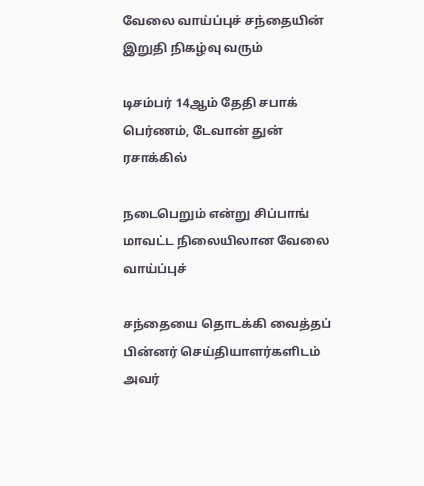வேலை வாய்ப்புச் சந்தையின் இறுதி நிகழ்வு வரும்

டிசம்பர் 14ஆம் தேதி சபாக் பெர்ணம், டேவான் துன் ரசாக்கில்

நடைபெறும் என்று சிப்பாங் மாவட்ட நிலையிலான வேலை வாய்ப்புச்

சந்தையை தொடக்கி வைத்தப் பின்னர் செய்தியாளர்களிடம் அவர்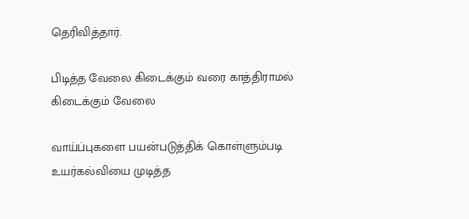தெரிவித்தார்.

பிடித்த வேலை கிடைக்கும் வரை காத்திராமல் கிடைக்கும் வேலை

வாய்ப்புகளை பயன்படுத்திக் கொள்ளும்படி உயர்கல்வியை முடித்த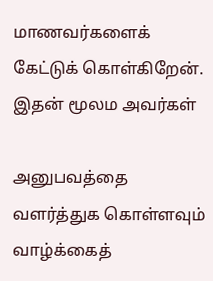மாணவர்களைக் கேட்டுக் கொள்கிறேன். இதன் மூலம அவர்கள்

அனுபவத்தை வளர்த்துக கொள்ளவும் வாழ்க்கைத்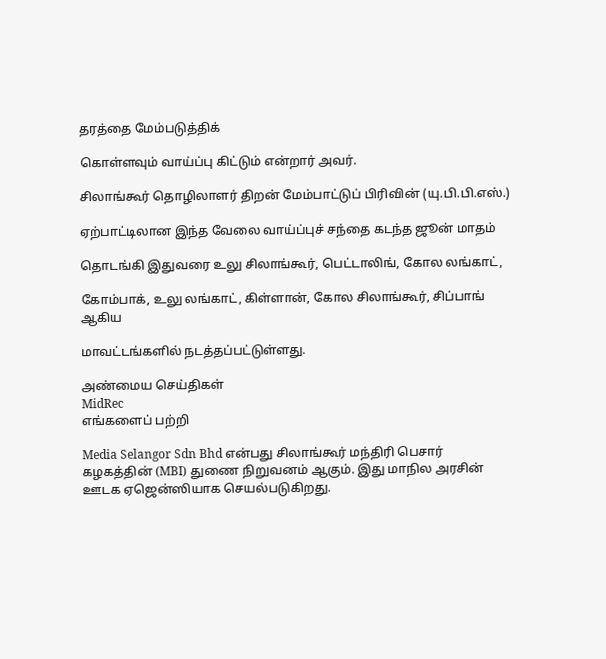தரத்தை மேம்படுத்திக்

கொள்ளவும் வாய்ப்பு கிட்டும் என்றார் அவர்.

சிலாங்கூர் தொழிலாளர் திறன் மேம்பாட்டுப் பிரிவின் (யு.பி.பி.எஸ்.)

ஏற்பாட்டிலான இந்த வேலை வாய்ப்புச் சந்தை கடந்த ஜூன் மாதம்

தொடங்கி இதுவரை உலு சிலாங்கூர், பெட்டாலிங், கோல லங்காட்,

கோம்பாக், உலு லங்காட், கிள்ளான், கோல சிலாங்கூர், சிப்பாங் ஆகிய

மாவட்டங்களில் நடத்தப்பட்டுள்ளது.

அண்மைய செய்திகள்
MidRec
எங்களைப் பற்றி

Media Selangor Sdn Bhd என்பது சிலாங்கூர் மந்திரி பெசார் கழகத்தின் (MBI) துணை நிறுவனம் ஆகும். இது மாநில அரசின் ஊடக ஏஜென்ஸியாக செயல்படுகிறது.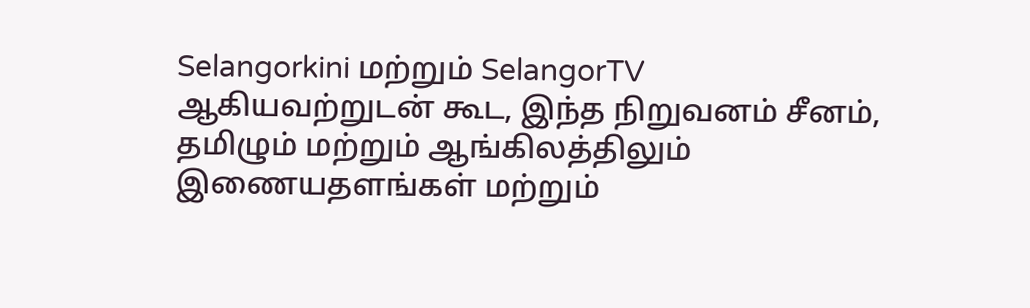Selangorkini மற்றும் SelangorTV ஆகியவற்றுடன் கூட, இந்த நிறுவனம் சீனம், தமிழும் மற்றும் ஆங்கிலத்திலும் இணையதளங்கள் மற்றும்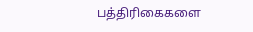பத்திரிகைகளை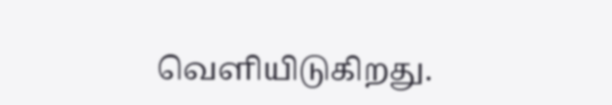வெளியிடுகிறது.